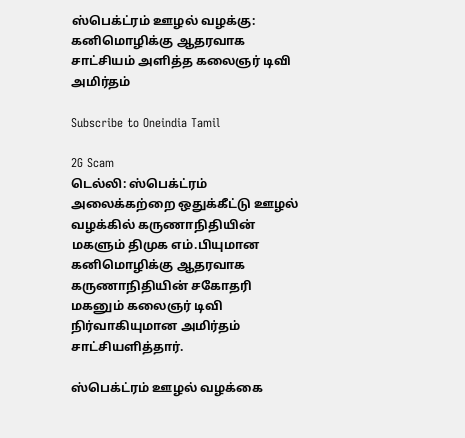ஸ்பெக்ட்ரம் ஊழல் வழக்கு: கனிமொழிக்கு ஆதரவாக சாட்சியம் அளித்த கலைஞர் டிவி அமிர்தம்

Subscribe to Oneindia Tamil

2G Scam
டெல்லி: ஸ்பெக்ட்ரம் அலைக்கற்றை ஒதுக்கீட்டு ஊழல் வழக்கில் கருணாநிதியின் மகளும் திமுக எம்.பியுமான கனிமொழிக்கு ஆதரவாக கருணாநிதியின் சகோதரி மகனும் கலைஞர் டிவி நிர்வாகியுமான அமிர்தம் சாட்சியளித்தார்.

ஸ்பெக்ட்ரம் ஊழல் வழக்கை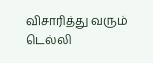விசாரித்து வரும் டெல்லி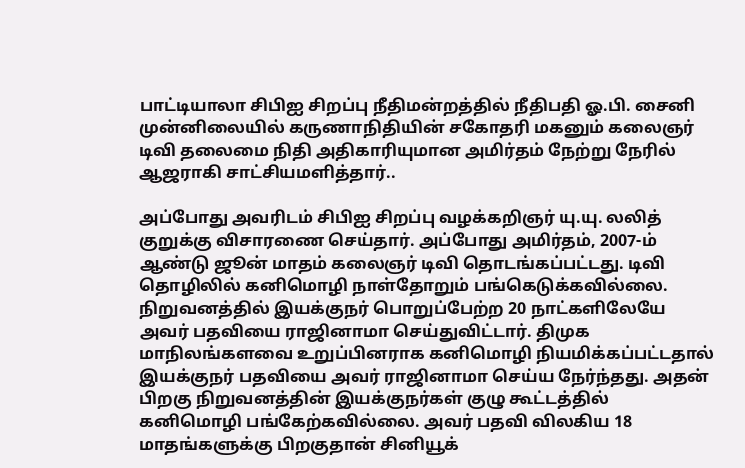பாட்டியாலா சிபிஐ சிறப்பு நீதிமன்றத்தில் நீதிபதி ஓ.பி. சைனி முன்னிலையில் கருணாநிதியின் சகோதரி மகனும் கலைஞர் டிவி தலைமை நிதி அதிகாரியுமான அமிர்தம் நேற்று நேரில் ஆஜராகி சாட்சியமளித்தார்..

அப்போது அவரிடம் சிபிஐ சிறப்பு வழக்கறிஞர் யு.யு. லலித் குறுக்கு விசாரணை செய்தார். அப்போது அமிர்தம், 2007-ம் ஆண்டு ஜூன் மாதம் கலைஞர் டிவி தொடங்கப்பட்டது. டிவி தொழிலில் கனிமொழி நாள்தோறும் பங்கெடுக்கவில்லை. நிறுவனத்தில் இயக்குநர் பொறுப்பேற்ற 20 நாட்களிலேயே அவர் பதவியை ராஜினாமா செய்துவிட்டார். திமுக மாநிலங்களவை உறுப்பினராக கனிமொழி நியமிக்கப்பட்டதால் இயக்குநர் பதவியை அவர் ராஜினாமா செய்ய நேர்ந்தது. அதன் பிறகு நிறுவனத்தின் இயக்குநர்கள் குழு கூட்டத்தில் கனிமொழி பங்கேற்கவில்லை. அவர் பதவி விலகிய 18 மாதங்களுக்கு பிறகுதான் சினியூக்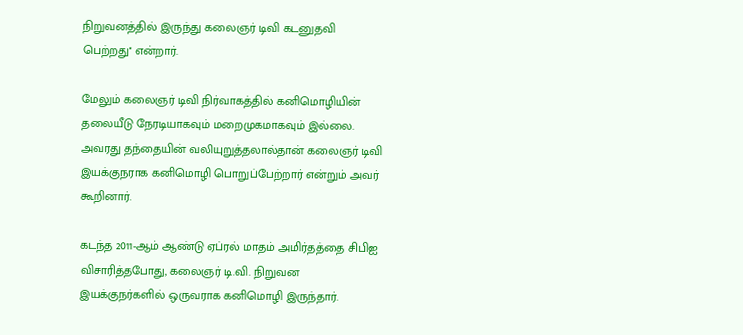நிறுவனத்தில் இருந்து கலைஞர் டிவி கடனுதவி பெற்றது'' என்றார்.

மேலும் கலைஞர் டிவி நிர்வாகத்தில் கனிமொழியின் தலையீடு நேரடியாகவும் மறைமுகமாகவும் இல்லை. அவரது தந்தையின் வலியுறுத்தலால்தான் கலைஞர் டிவி இயக்குநராக கனிமொழி பொறுப்பேற்றார் என்றும் அவர் கூறினார்.

கடந்த 2011-ஆம் ஆண்டு ஏப்ரல் மாதம் அமிர்தத்தை சிபிஐ விசாரித்தபோது, கலைஞர் டி.வி. நிறுவன இயக்குநர்களில் ஒருவராக கனிமொழி இருந்தார்.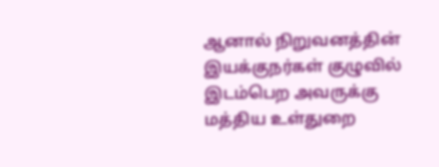ஆனால் நிறுவனத்தின் இயக்குநர்கள் குழுவில் இடம்பெற அவருக்கு மத்திய உள்துறை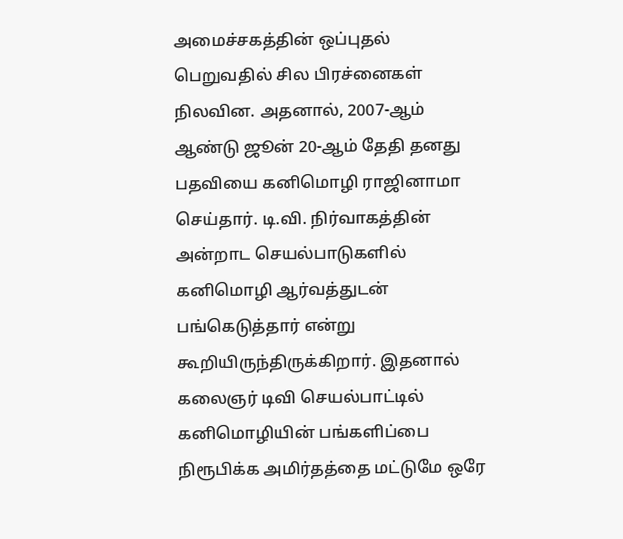அமைச்சகத்தின் ஒப்புதல் பெறுவதில் சில பிரச்னைகள் நிலவின. அதனால், 2007-ஆம் ஆண்டு ஜூன் 20-ஆம் தேதி தனது பதவியை கனிமொழி ராஜினாமா செய்தார். டி.வி. நிர்வாகத்தின் அன்றாட செயல்பாடுகளில் கனிமொழி ஆர்வத்துடன் பங்கெடுத்தார் என்று கூறியிருந்திருக்கிறார். இதனால் கலைஞர் டிவி செயல்பாட்டில் கனிமொழியின் பங்களிப்பை நிரூபிக்க அமிர்தத்தை மட்டுமே ஒரே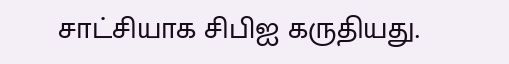சாட்சியாக சிபிஐ கருதியது.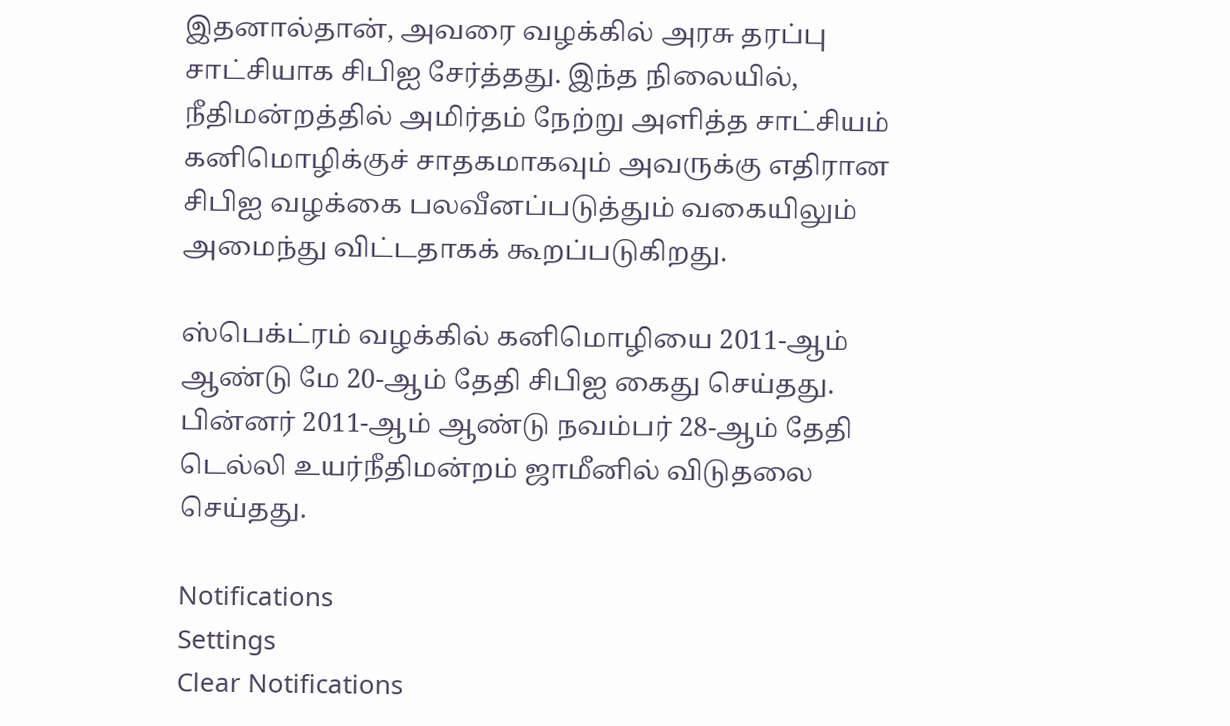இதனால்தான், அவரை வழக்கில் அரசு தரப்பு சாட்சியாக சிபிஐ சேர்த்தது. இந்த நிலையில், நீதிமன்றத்தில் அமிர்தம் நேற்று அளித்த சாட்சியம் கனிமொழிக்குச் சாதகமாகவும் அவருக்கு எதிரான சிபிஐ வழக்கை பலவீனப்படுத்தும் வகையிலும் அமைந்து விட்டதாகக் கூறப்படுகிறது.

ஸ்பெக்ட்ரம் வழக்கில் கனிமொழியை 2011-ஆம் ஆண்டு மே 20-ஆம் தேதி சிபிஐ கைது செய்தது. பின்னர் 2011-ஆம் ஆண்டு நவம்பர் 28-ஆம் தேதி டெல்லி உயர்நீதிமன்றம் ஜாமீனில் விடுதலை செய்தது.

Notifications
Settings
Clear Notifications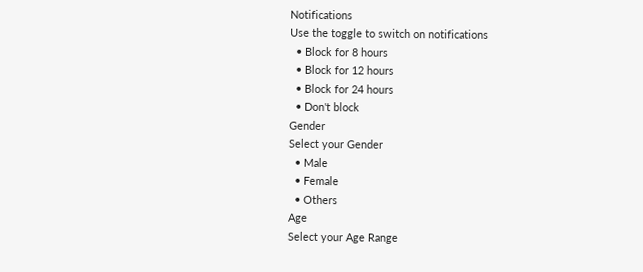Notifications
Use the toggle to switch on notifications
  • Block for 8 hours
  • Block for 12 hours
  • Block for 24 hours
  • Don't block
Gender
Select your Gender
  • Male
  • Female
  • Others
Age
Select your Age Range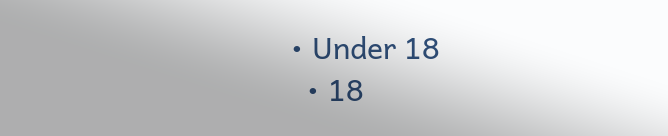• Under 18
  • 18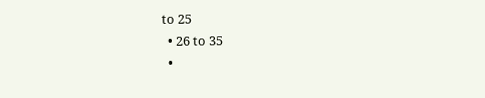to 25
  • 26 to 35
  •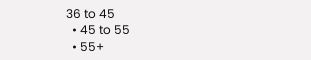36 to 45
  • 45 to 55
  • 55+